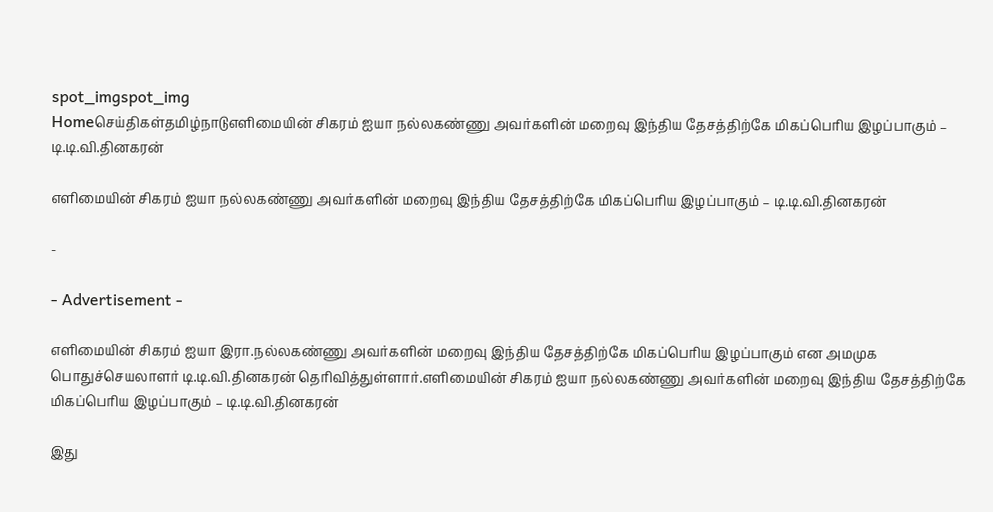spot_imgspot_img
Homeசெய்திகள்தமிழ்நாடுஎளிமையின் சிகரம் ஐயா நல்லகண்ணு அவர்களின் மறைவு இந்திய தேசத்திற்கே மிகப்பெரிய இழப்பாகும் – டி.டி.வி.தினகரன்

எளிமையின் சிகரம் ஐயா நல்லகண்ணு அவர்களின் மறைவு இந்திய தேசத்திற்கே மிகப்பெரிய இழப்பாகும் – டி.டி.வி.தினகரன்

-

- Advertisement -

எளிமையின் சிகரம் ஐயா இரா.நல்லகண்ணு அவர்களின் மறைவு இந்திய தேசத்திற்கே மிகப்பெரிய இழப்பாகும் என அமமுக பொதுச்செயலாளர் டி.டி.வி.தினகரன் தெரிவித்துள்ளார்.எளிமையின் சிகரம் ஐயா நல்லகண்ணு அவர்களின் மறைவு இந்திய தேசத்திற்கே மிகப்பெரிய இழப்பாகும் – டி.டி.வி.தினகரன்

இது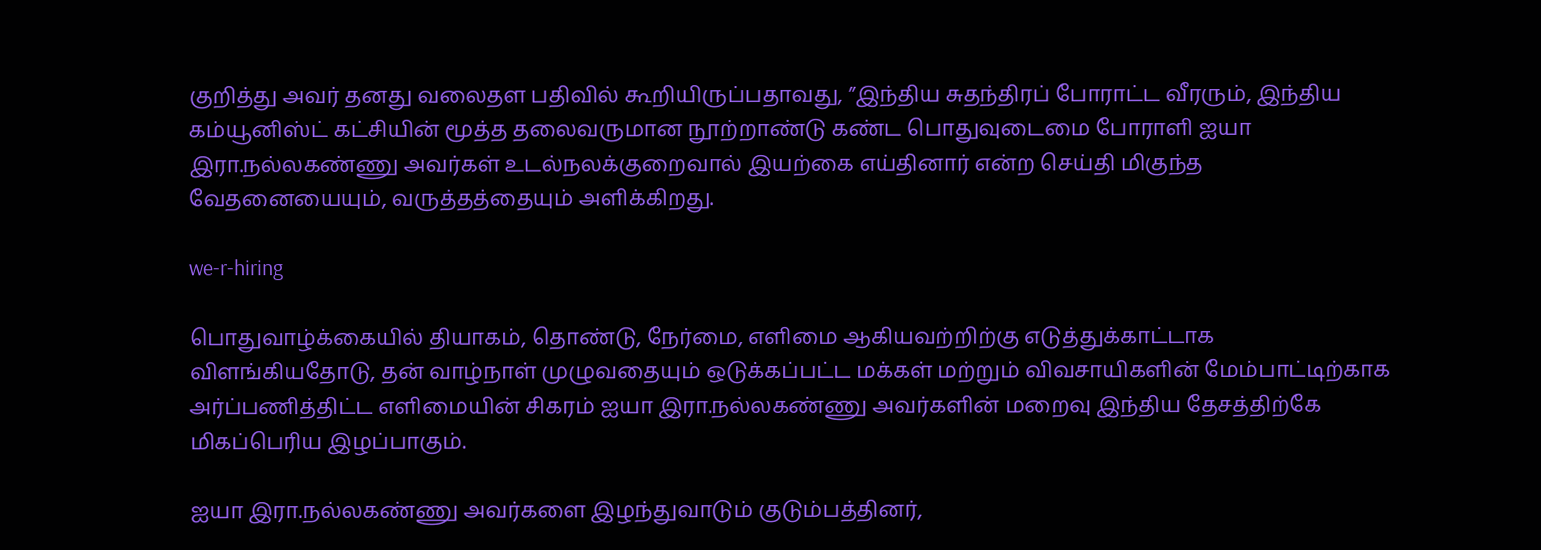குறித்து அவர் தனது வலைதள பதிவில் கூறியிருப்பதாவது, ”இந்திய சுதந்திரப் போராட்ட வீரரும், இந்திய கம்யூனிஸ்ட் கட்சியின் மூத்த தலைவருமான நூற்றாண்டு கண்ட பொதுவுடைமை போராளி ஐயா இரா.நல்லகண்ணு அவர்கள் உடல்நலக்குறைவால் இயற்கை எய்தினார் என்ற செய்தி மிகுந்த வேதனையையும், வருத்தத்தையும் அளிக்கிறது.

we-r-hiring

பொதுவாழ்க்கையில் தியாகம், தொண்டு, நேர்மை, எளிமை ஆகியவற்றிற்கு எடுத்துக்காட்டாக விளங்கியதோடு, தன் வாழ்நாள் முழுவதையும் ஒடுக்கப்பட்ட மக்கள் மற்றும் விவசாயிகளின் மேம்பாட்டிற்காக அர்ப்பணித்திட்ட எளிமையின் சிகரம் ஐயா இரா.நல்லகண்ணு அவர்களின் மறைவு இந்திய தேசத்திற்கே மிகப்பெரிய இழப்பாகும்.

ஐயா இரா.நல்லகண்ணு அவர்களை இழந்துவாடும் குடும்பத்தினர்,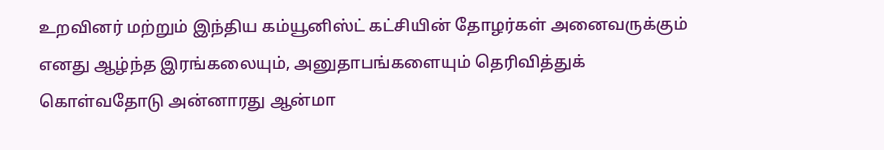உறவினர் மற்றும் இந்திய கம்யூனிஸ்ட் கட்சியின் தோழர்கள் அனைவருக்கும் எனது ஆழ்ந்த இரங்கலையும், அனுதாபங்களையும் தெரிவித்துக் கொள்வதோடு அன்னாரது ஆன்மா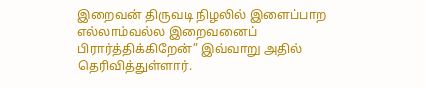இறைவன் திருவடி நிழலில் இளைப்பாற எல்லாம்வல்ல இறைவனைப் பிரார்த்திக்கிறேன்” இவ்வாறு அதில் தெரிவித்துள்ளார்.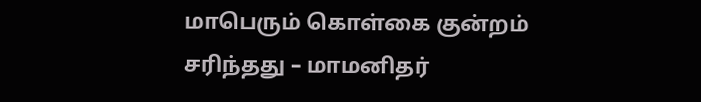மாபெரும் கொள்கை குன்றம் சரிந்தது – மாமனிதர்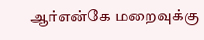ஆர்என்கே மறைவுக்கு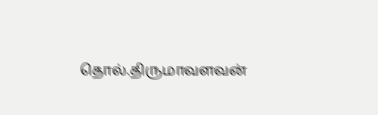தொல்.திருமாவளவன்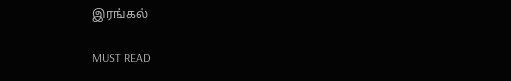இரங்கல்

MUST READ